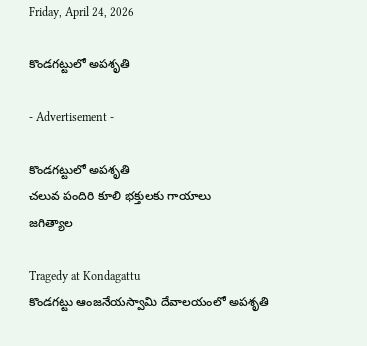Friday, April 24, 2026

కొండగట్టులో అపశృతి

- Advertisement -

కొండగట్టులో అపశృతి
చలువ పందిరి కూలి భక్తులకు గాయాలు
జగిత్యాల

Tragedy at Kondagattu
కొండగట్టు ఆంజనేయస్వామి దేవాలయంలో అపశృతి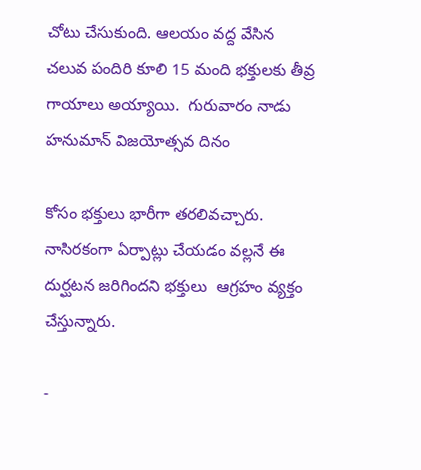చోటు చేసుకుంది. ఆలయం వద్ద వేసిన చలువ పందిరి కూలి 15 మంది భక్తులకు తీవ్ర గాయాలు అయ్యాయి.  గురువారం నాడు హనుమాన్ విజయోత్సవ దినం

కోసం భక్తులు భారీగా తరలివచ్చారు. నాసిరకంగా ఏర్పాట్లు చేయడం వల్లనే ఈ దుర్ఘటన జరిగిందని భక్తులు  ఆగ్రహం వ్యక్తం చేస్తున్నారు.

-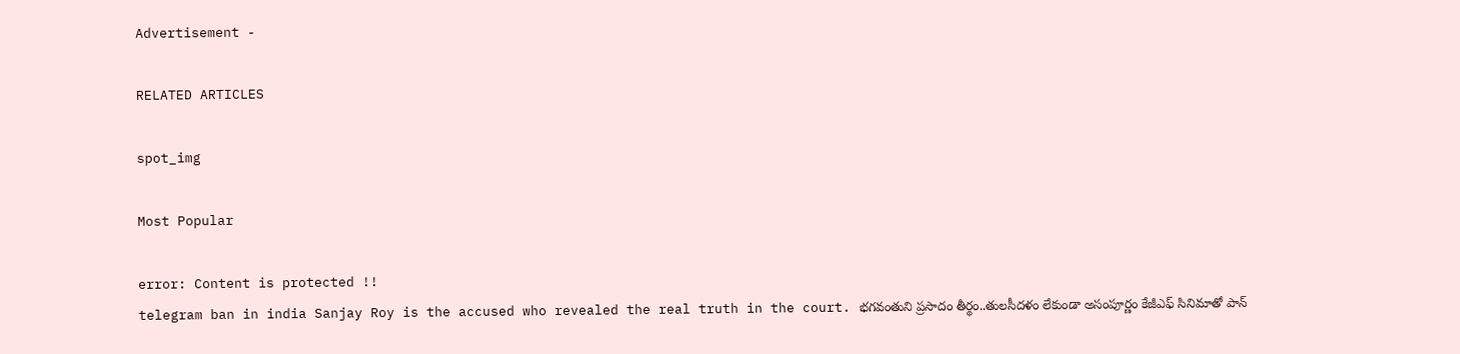Advertisement -

RELATED ARTICLES

spot_img

Most Popular

error: Content is protected !!
telegram ban in india Sanjay Roy is the accused who revealed the real truth in the court. భగవంతుని ప్రసాదం తీర్థం..తులసీదళం లేకుండా అసంపూర్ణం కేజీఎఫ్ సినిమాతో పాన్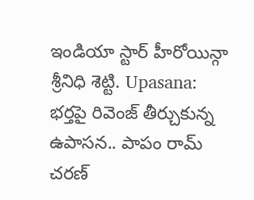ఇండియా స్టార్ హీరోయిన్గా శ్రీనిధి శెట్టి. Upasana: భర్తపై రివెంజ్ తీర్చుకున్న ఉపాసన.. పాపం రామ్ చరణ్